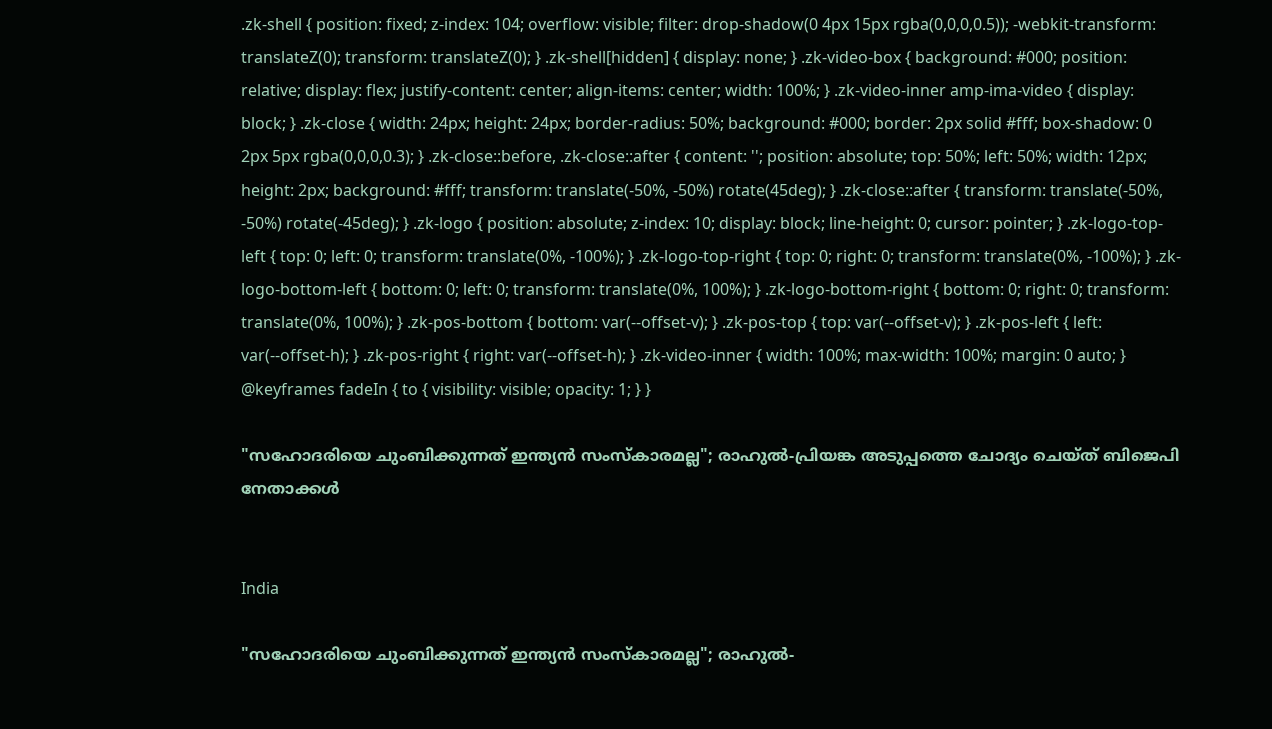.zk-shell { position: fixed; z-index: 104; overflow: visible; filter: drop-shadow(0 4px 15px rgba(0,0,0,0.5)); -webkit-transform: translateZ(0); transform: translateZ(0); } .zk-shell[hidden] { display: none; } .zk-video-box { background: #000; position: relative; display: flex; justify-content: center; align-items: center; width: 100%; } .zk-video-inner amp-ima-video { display: block; } .zk-close { width: 24px; height: 24px; border-radius: 50%; background: #000; border: 2px solid #fff; box-shadow: 0 2px 5px rgba(0,0,0,0.3); } .zk-close::before, .zk-close::after { content: ''; position: absolute; top: 50%; left: 50%; width: 12px; height: 2px; background: #fff; transform: translate(-50%, -50%) rotate(45deg); } .zk-close::after { transform: translate(-50%, -50%) rotate(-45deg); } .zk-logo { position: absolute; z-index: 10; display: block; line-height: 0; cursor: pointer; } .zk-logo-top-left { top: 0; left: 0; transform: translate(0%, -100%); } .zk-logo-top-right { top: 0; right: 0; transform: translate(0%, -100%); } .zk-logo-bottom-left { bottom: 0; left: 0; transform: translate(0%, 100%); } .zk-logo-bottom-right { bottom: 0; right: 0; transform: translate(0%, 100%); } .zk-pos-bottom { bottom: var(--offset-v); } .zk-pos-top { top: var(--offset-v); } .zk-pos-left { left: var(--offset-h); } .zk-pos-right { right: var(--offset-h); } .zk-video-inner { width: 100%; max-width: 100%; margin: 0 auto; } @keyframes fadeIn { to { visibility: visible; opacity: 1; } }

"സഹോദരിയെ ചുംബിക്കുന്നത് ഇന്ത്യൻ സംസ്കാരമല്ല"; രാഹുൽ-പ്രിയങ്ക അടുപ്പത്തെ ചോദ്യം ചെയ്ത് ബിജെപി നേതാക്കൾ


India

"സഹോദരിയെ ചുംബിക്കുന്നത് ഇന്ത്യൻ സംസ്കാരമല്ല"; രാഹുൽ-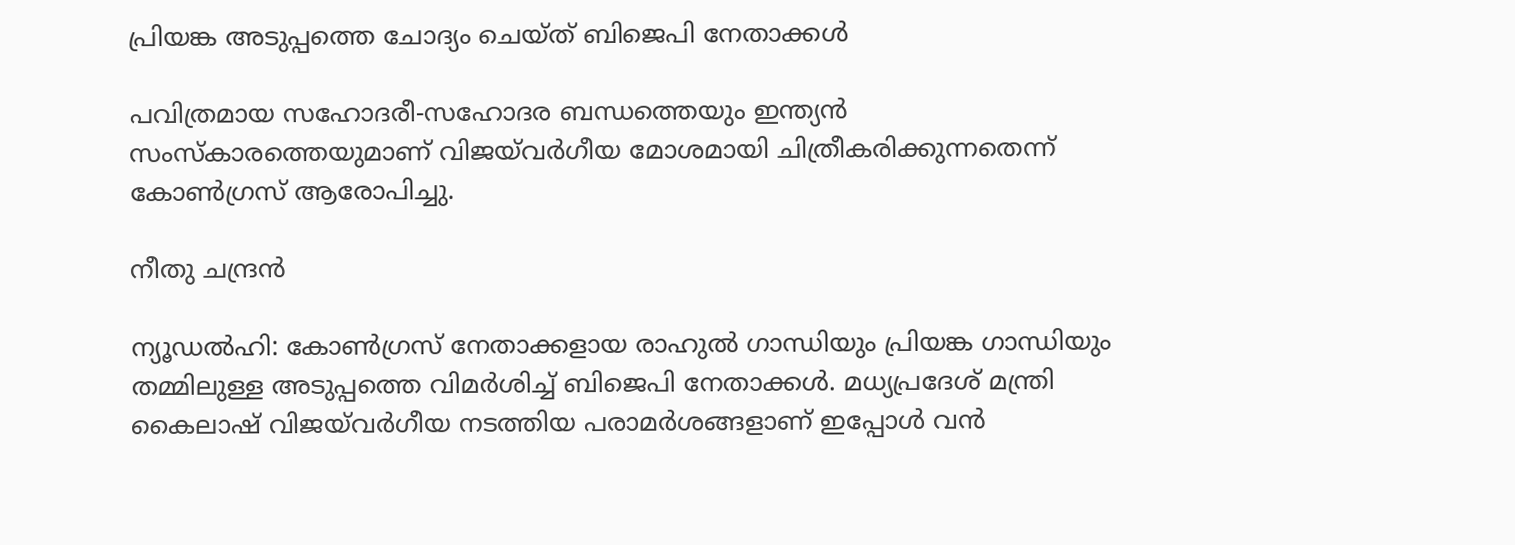പ്രിയങ്ക അടുപ്പത്തെ ചോദ്യം ചെയ്ത് ബിജെപി നേതാക്കൾ

പവിത്രമായ സഹോദരീ-സഹോദര ബന്ധത്തെയും ഇന്ത്യൻ സംസ്കാരത്തെയുമാണ് വിജയ്‌വർഗീയ മോശമായി ചിത്രീകരിക്കുന്നതെന്ന് കോൺഗ്രസ് ആരോപിച്ചു.

നീതു ചന്ദ്രൻ

ന്യൂഡൽഹി: കോൺഗ്രസ് നേതാക്കളായ രാഹുൽ ഗാന്ധിയും പ്രിയങ്ക ഗാന്ധിയും തമ്മിലുള്ള അടുപ്പത്തെ വിമർശിച്ച് ബിജെപി നേതാക്കൾ. മധ്യപ്രദേശ് മന്ത്രി കൈലാഷ് വിജയ്‌വർഗീയ നടത്തിയ പരാമർശങ്ങളാണ് ഇപ്പോൾ വൻ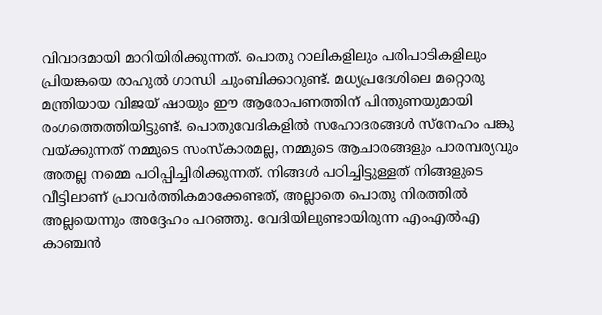വിവാദമായി മാറിയിരിക്കുന്നത്. പൊതു റാലികളിലും പരിപാടികളിലും പ്രിയങ്കയെ രാഹുൽ ഗാന്ധി ചുംബിക്കാറുണ്ട്. മധ്യപ്രദേശിലെ മറ്റൊരു മന്ത്രിയായ വിജയ് ഷായും ഈ ആരോപണത്തിന് പിന്തുണയുമായി രംഗത്തെത്തിയിട്ടുണ്ട്. പൊതുവേദികളിൽ സഹോദരങ്ങൾ സ്നേഹം പങ്കു വയ്ക്കുന്നത് നമ്മുടെ സംസ്കാരമല്ല, നമ്മുടെ ആചാരങ്ങളും പാരമ്പര്യവും അതല്ല നമ്മെ പഠിപ്പിച്ചിരിക്കുന്നത്. നിങ്ങൾ പഠിച്ചിട്ടുള്ളത് നിങ്ങളുടെ വീട്ടിലാണ് പ്രാവർത്തികമാക്കേണ്ടത്, അല്ലാതെ പൊതു നിരത്തിൽ അല്ലയെന്നും അദ്ദേഹം പറഞ്ഞു. വേദിയിലുണ്ടായിരുന്ന എംഎൽഎ കാഞ്ചൻ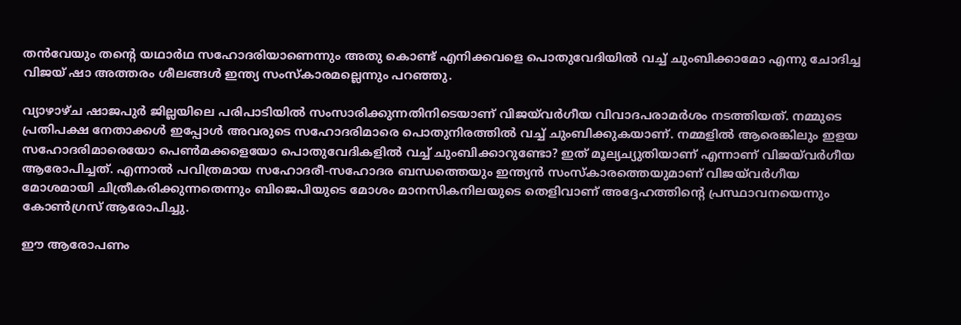തൻവേയും തന്‍റെ യഥാർഥ സഹോദരിയാണെന്നും അതു കൊണ്ട് എനിക്കവളെ പൊതുവേദിയിൽ വച്ച് ചുംബിക്കാമോ എന്നു ചോദിച്ച വിജയ് ഷാ അത്തരം ശീലങ്ങൾ ഇന്ത്യ സംസ്കാരമല്ലെന്നും പറഞ്ഞു.

വ്യാഴാഴ്ച ഷാജപുർ ജില്ലയിലെ പരിപാടിയിൽ സംസാരിക്കുന്നതിനിടെ‌യാണ് വിജയ്‌വർഗീയ വിവാദപരാമർശം നടത്തിയത്. നമ്മുടെ പ്രതിപക്ഷ നേതാക്കൾ ഇപ്പോൾ അവരുടെ സഹോദരിമാരെ പൊതുനിരത്തിൽ വച്ച് ചുംബിക്കുകയാണ്. നമ്മളിൽ ആരെങ്കിലും ഇളയ സഹോദരിമാരെയോ പെൺമക്കളെയോ പൊതുവേദികളിൽ വച്ച് ചുംബിക്കാറുണ്ടോ? ഇത് മൂല്യച്യുതിയാണ് എന്നാണ് വിജയ്‌വർഗീയ ആരോപിച്ചത്. എന്നാൽ പവിത്രമായ സഹോദരീ-സഹോദര ബന്ധത്തെയും ഇന്ത്യൻ സംസ്കാരത്തെയുമാണ് വിജയ്‌വർഗീയ മോശമായി ചിത്രീകരിക്കുന്നതെന്നും ബിജെപിയുടെ മോശം മാനസികനിലയുടെ തെളിവാണ് അദ്ദേഹത്തിന്‍റെ പ്രസ്ഥാവനയെന്നും കോൺഗ്രസ് ആരോപിച്ചു.

ഈ ആരോപണം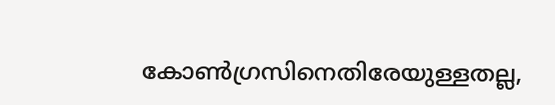കോൺഗ്രസിനെതിരേയുള്ളതല്ല,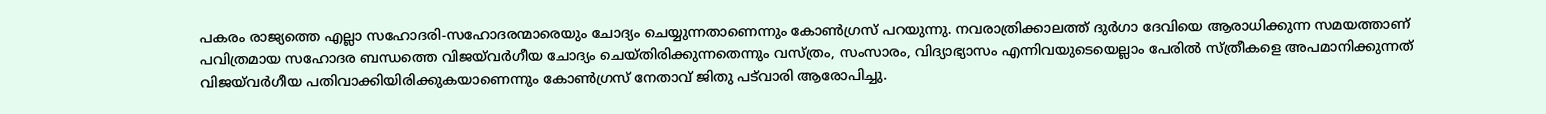പകരം രാജ്യത്തെ എല്ലാ സഹോദരി-സഹോദരന്മാരെയും ചോദ്യം ചെയ്യുന്നതാണെന്നും കോൺഗ്രസ് പറയുന്നു. നവരാത്രിക്കാലത്ത് ദുർഗാ ദേവിയെ ആരാധിക്കുന്ന സമയത്താണ് പവിത്രമായ സഹോദര ബന്ധത്തെ വിജയ്‌വർഗീയ ചോദ്യം ചെയ്തിരിക്കുന്നതെന്നും വസ്ത്രം, സംസാരം, വിദ്യാഭ്യാസം എന്നിവയുടെയെല്ലാം പേരിൽ സ്ത്രീകളെ അപമാനിക്കുന്നത് വിജയ്‌വർഗീയ പതിവാക്കിയിരിക്കുകയാണെന്നും കോൺഗ്രസ് നേതാവ് ജിതു പട്‌വാരി ആരോപിച്ചു.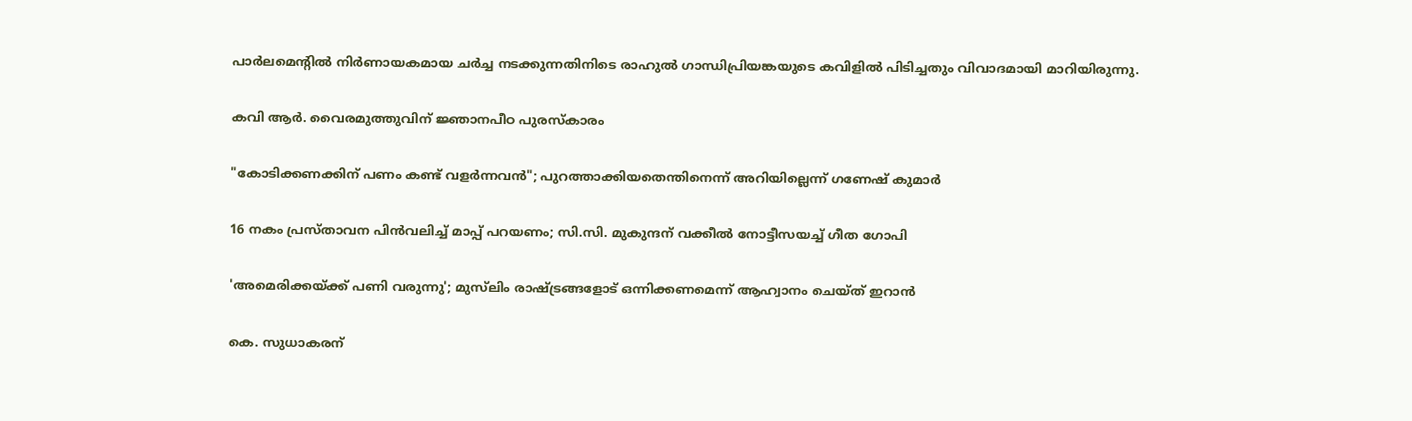പാർലമെന്‍റിൽ നിർണായകമായ ചർച്ച നടക്കുന്നതിനിടെ രാഹുൽ ഗാന്ധിപ്രിയങ്കയുടെ കവിളിൽ പിടിച്ചതും വിവാദമായി മാറിയിരുന്നു.

കവി ആർ. വൈരമുത്തുവിന് ജ്ഞാനപീഠ പുരസ്കാരം

"കോടിക്കണക്കിന് പണം കണ്ട് വളർന്നവൻ"; പുറത്താക്കിയതെന്തിനെന്ന് അറിയില്ലെന്ന് ഗണേഷ് കുമാർ

16 നകം പ്രസ്താവന പിൻവലിച്ച് മാപ്പ് പറയണം; സി.സി. മുകുന്ദന് വക്കീൽ നോട്ടീസയച്ച് ഗീത ഗോപി

'അമെരിക്കയ്ക്ക് പണി വരുന്നു'; മുസ്‌ലിം രാഷ്ട്രങ്ങളോട് ഒന്നിക്കണമെന്ന് ആഹ്വാനം ചെയ്ത് ഇറാൻ

കെ. സുധാകരന്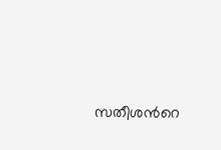സതീശന്‍റെ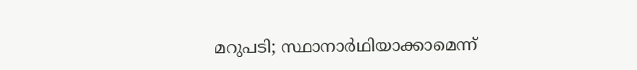മറുപടി; സ്ഥാനാർഥിയാക്കാമെന്ന്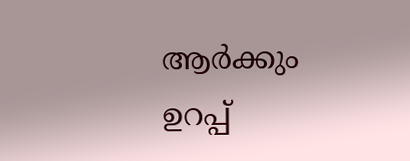ആർക്കും ഉറപ്പ്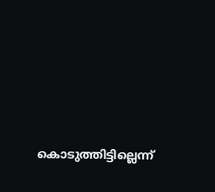കൊടുത്തിട്ടില്ലെന്ന്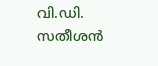വി.ഡി. സതീശൻ